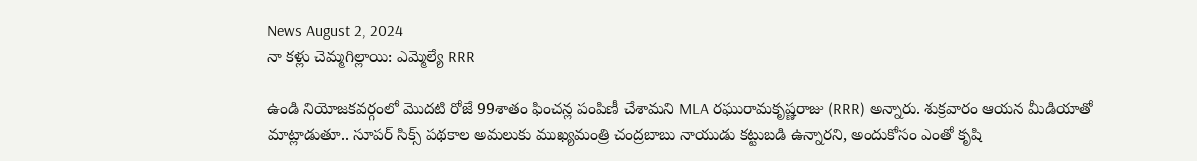News August 2, 2024
నా కళ్లు చెమ్మగిల్లాయి: ఎమ్మెల్యే RRR

ఉండి నియోజకవర్గంలో మొదటి రోజే 99శాతం ఫించన్ల పంపిణీ చేశామని MLA రఘురామకృష్ణరాజు (RRR) అన్నారు. శుక్రవారం ఆయన మీడియాతో మాట్లాడుతూ.. సూపర్ సిక్స్ పథకాల అమలుకు ముఖ్యమంత్రి చంద్రబాబు నాయుడు కట్టుబడి ఉన్నారని, అందుకోసం ఎంతో కృషి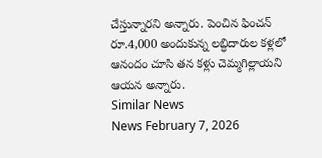చేస్తున్నారని అన్నారు. పెంచిన ఫించన్ రూ.4,000 అందుకున్న లబ్ధిదారుల కళ్లలో ఆనందం చూసి తన కళ్లు చెమ్మగిల్లాయని ఆయన అన్నారు.
Similar News
News February 7, 2026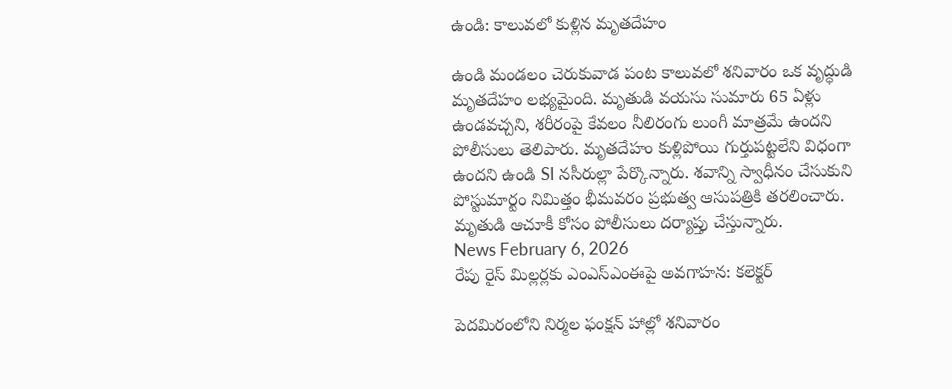ఉండి: కాలువలో కుళ్లిన మృతదేహం

ఉండి మండలం చెరుకువాడ పంట కాలువలో శనివారం ఒక వృద్ధుడి మృతదేహం లభ్యమైంది. మృతుడి వయసు సుమారు 65 ఏళ్లు ఉండవచ్చని, శరీరంపై కేవలం నీలిరంగు లుంగీ మాత్రమే ఉందని పోలీసులు తెలిపారు. మృతదేహం కుళ్లిపోయి గుర్తుపట్టలేని విధంగా ఉందని ఉండి SI నసీరుల్లా పేర్కొన్నారు. శవాన్ని స్వాధీనం చేసుకుని పోస్టుమార్టం నిమిత్తం భీమవరం ప్రభుత్వ ఆసుపత్రికి తరలించారు. మృతుడి ఆచూకీ కోసం పోలీసులు దర్యాప్తు చేస్తున్నారు.
News February 6, 2026
రేపు రైస్ మిల్లర్లకు ఎంఎస్ఎంఈపై అవగాహన: కలెక్టర్

పెదమిరంలోని నిర్మల ఫంక్షన్ హాల్లో శనివారం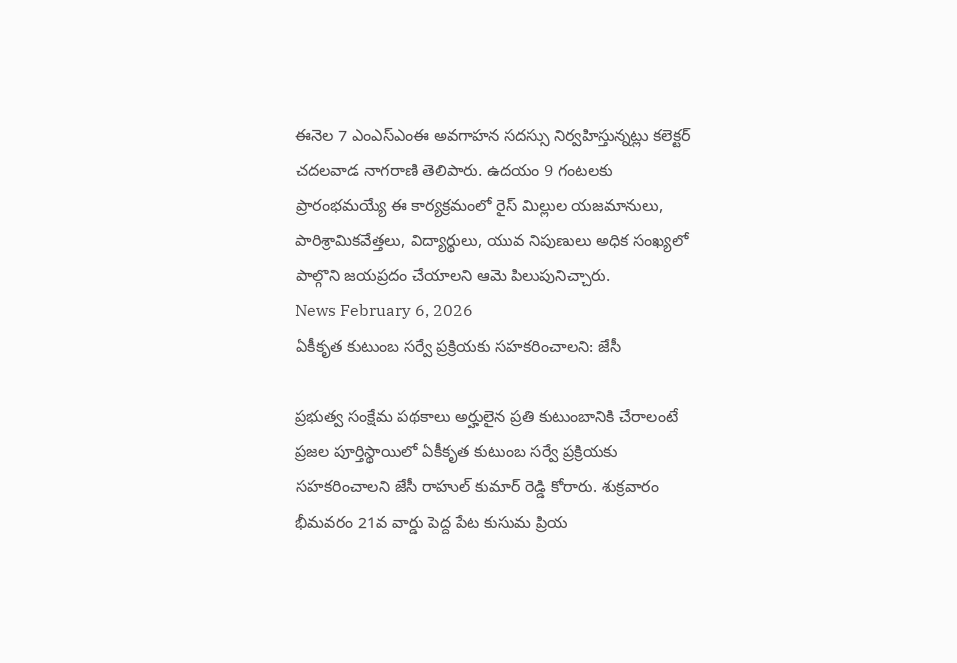ఈనెల 7 ఎంఎస్ఎంఈ అవగాహన సదస్సు నిర్వహిస్తున్నట్లు కలెక్టర్ చదలవాడ నాగరాణి తెలిపారు. ఉదయం 9 గంటలకు ప్రారంభమయ్యే ఈ కార్యక్రమంలో రైస్ మిల్లుల యజమానులు, పారిశ్రామికవేత్తలు, విద్యార్థులు, యువ నిపుణులు అధిక సంఖ్యలో పాల్గొని జయప్రదం చేయాలని ఆమె పిలుపునిచ్చారు.
News February 6, 2026
ఏకీకృత కుటుంబ సర్వే ప్రక్రియకు సహకరించాలని: జేసీ

ప్రభుత్వ సంక్షేమ పథకాలు అర్హులైన ప్రతి కుటుంబానికి చేరాలంటే ప్రజల పూర్తిస్థాయిలో ఏకీకృత కుటుంబ సర్వే ప్రక్రియకు సహకరించాలని జేసీ రాహుల్ కుమార్ రెడ్డి కోరారు. శుక్రవారం భీమవరం 21వ వార్డు పెద్ద పేట కుసుమ ప్రియ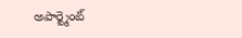అపార్ట్మెంట్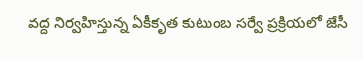వద్ద నిర్వహిస్తున్న ఏకీకృత కుటుంబ సర్వే ప్రక్రియలో జేసీ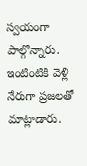స్వయంగా పాల్గొన్నారు. ఇంటింటికి వెళ్లి నేరుగా ప్రజలతో మాట్లాడారు.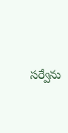సర్వేను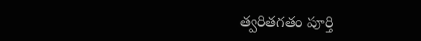త్వరితగతం పూర్తి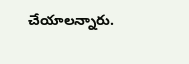చేయాలన్నారు.